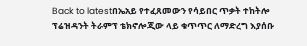Back to latestበኤአይ የተፈጸመውን የሳይበር ጥቃት ተከትሎ ፕሬዝዳንት ትራምፕ ቴክኖሎጂው ላይ ቁጥጥር ለማድረግ እያሰቡ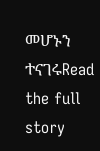መሆኑን ተናገሩRead the full story